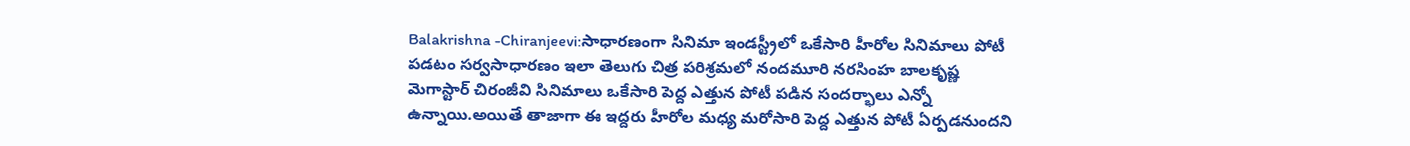Balakrishna -Chiranjeevi:సాధారణంగా సినిమా ఇండస్ట్రీలో ఒకేసారి హీరోల సినిమాలు పోటీ పడటం సర్వసాధారణం ఇలా తెలుగు చిత్ర పరిశ్రమలో నందమూరి నరసింహ బాలకృష్ణ మెగాస్టార్ చిరంజీవి సినిమాలు ఒకేసారి పెద్ద ఎత్తున పోటీ పడిన సందర్భాలు ఎన్నో ఉన్నాయి.అయితే తాజాగా ఈ ఇద్దరు హీరోల మధ్య మరోసారి పెద్ద ఎత్తున పోటీ ఏర్పడనుందని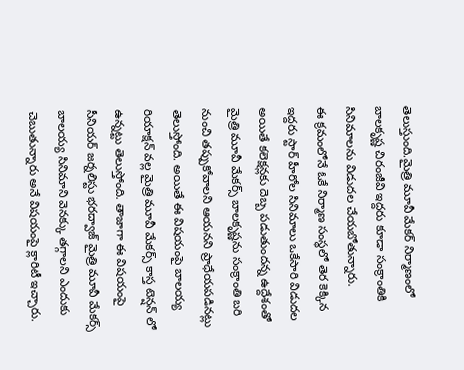తెలుస్తుంది.మైత్రి మూవీ మేకర్ నిర్మాణంలో బాలకృష్ణ చిరంజీవి ఇద్దరు కూడా సంక్రాంతికి సినిమాలను విడుదల చేయబోతున్నారు.
ఈ క్రమంలోనే ఓకే నిర్మాణ సంస్థలో తెర కెక్కిన ఇద్దరు స్టార్ హీరోల సినిమాలు ఒకేసారి విడుదల అయితే కలెక్షన్లకు దెబ్బ పడుతుందన్న ఉద్దేశంతో మైత్రి మూవీ మేకర్స్ బాలకృష్ణను సంక్రాంతి బరి నుంచి తప్పుకోవాలని ఆయనని ప్రాధేయపడినట్లు తెలుస్తోంది. అయితే ఈ విషయంపై బాలయ్య రియాక్షన్ వల్ల మైత్రి మూవీ మేకర్స్ కాస్త టెన్షన్ లో ఉన్నట్టు తెలుస్తోంది. తాజాగా ఈ విషయంపై సీనియర్ జర్నలిస్టు భరద్వాజ్ మైత్రి మూవీ మేకర్స్ బాలయ్య సినిమాని వెనక్కు తగ్గాలని ఎందుకు చెబుతున్నారు అనే విషయంపై క్లారిటీ ఇచ్చారు.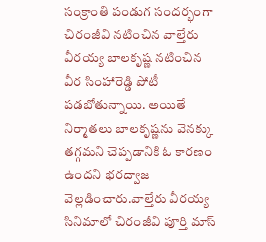సంక్రాంతి పండుగ సందర్భంగా చిరంజీవి నటించిన వాల్తేరు వీరయ్య బాలకృష్ణ నటించిన వీర సింహారెడ్డి పోటీ పడబోతున్నాయి. అయితే నిర్మాతలు బాలకృష్ణను వెనక్కు తగ్గమని చెప్పడానికి ఓ కారణం ఉందని భరద్వాజ వెల్లడించారు.వాల్తేరు వీరయ్య సినిమాలో చిరంజీవి పూర్తి మాస్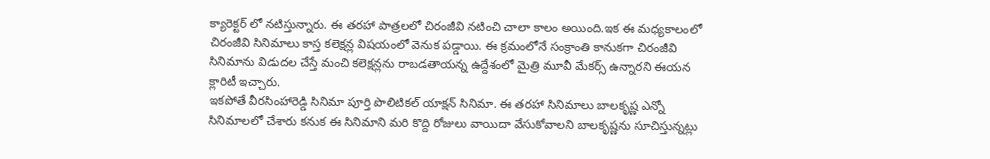క్యారెక్టర్ లో నటిస్తున్నారు. ఈ తరహా పాత్రలలో చిరంజీవి నటించి చాలా కాలం అయింది.ఇక ఈ మధ్యకాలంలో చిరంజీవి సినిమాలు కాస్త కలెక్షన్ల విషయంలో వెనుక పడ్డాయి. ఈ క్రమంలోనే సంక్రాంతి కానుకగా చిరంజీవి సినిమాను విడుదల చేస్తే మంచి కలెక్షన్లను రాబడతాయన్న ఉద్దేశంలో మైత్రి మూవీ మేకర్స్ ఉన్నారని ఈయన క్లారిటీ ఇచ్చారు.
ఇకపోతే వీరసింహారెడ్డి సినిమా పూర్తి పొలిటికల్ యాక్షన్ సినిమా. ఈ తరహా సినిమాలు బాలకృష్ణ ఎన్నో సినిమాలలో చేశారు కనుక ఈ సినిమాని మరి కొద్ది రోజులు వాయిదా వేసుకోవాలని బాలకృష్ణను సూచిస్తున్నట్లు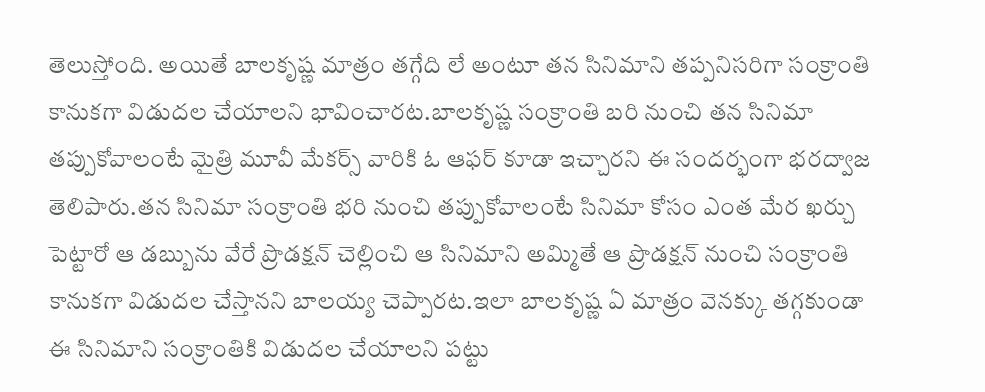తెలుస్తోంది. అయితే బాలకృష్ణ మాత్రం తగ్గేది లే అంటూ తన సినిమాని తప్పనిసరిగా సంక్రాంతి కానుకగా విడుదల చేయాలని భావించారట.బాలకృష్ణ సంక్రాంతి బరి నుంచి తన సినిమా తప్పుకోవాలంటే మైత్రి మూవీ మేకర్స్ వారికి ఓ ఆఫర్ కూడా ఇచ్చారని ఈ సందర్భంగా భరద్వాజ తెలిపారు.తన సినిమా సంక్రాంతి భరి నుంచి తప్పుకోవాలంటే సినిమా కోసం ఎంత మేర ఖర్చు పెట్టారో ఆ డబ్బును వేరే ప్రొడక్షన్ చెల్లించి ఆ సినిమాని అమ్మితే ఆ ప్రొడక్షన్ నుంచి సంక్రాంతి కానుకగా విడుదల చేస్తానని బాలయ్య చెప్పారట.ఇలా బాలకృష్ణ ఏ మాత్రం వెనక్కు తగ్గకుండా ఈ సినిమాని సంక్రాంతికి విడుదల చేయాలని పట్టు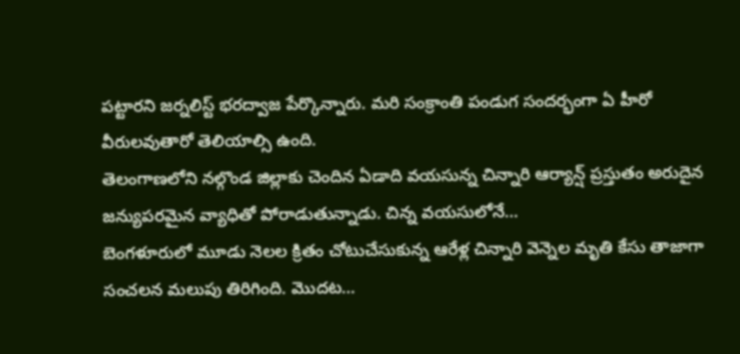పట్టారని జర్నలిస్ట్ భరద్వాజ పేర్కొన్నారు. మరి సంక్రాంతి పండుగ సందర్భంగా ఏ హీరో వీరులవుతారో తెలియాల్సి ఉంది.
తెలంగాణలోని నల్గొండ జిల్లాకు చెందిన ఏడాది వయసున్న చిన్నారి ఆర్యాన్ష్ ప్రస్తుతం అరుదైన జన్యుపరమైన వ్యాధితో పోరాడుతున్నాడు. చిన్న వయసులోనే…
బెంగళూరులో మూడు నెలల క్రితం చోటుచేసుకున్న ఆరేళ్ల చిన్నారి వెన్నెల మృతి కేసు తాజాగా సంచలన మలుపు తిరిగింది. మొదట…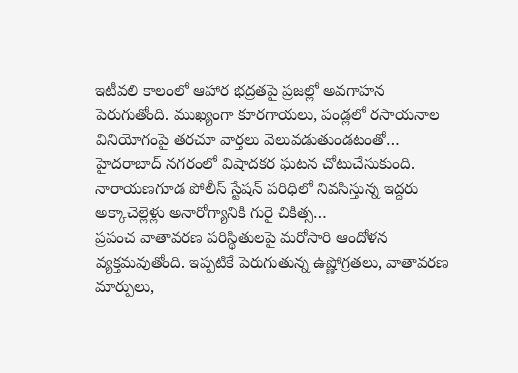ఇటీవలి కాలంలో ఆహార భద్రతపై ప్రజల్లో అవగాహన పెరుగుతోంది. ముఖ్యంగా కూరగాయలు, పండ్లలో రసాయనాల వినియోగంపై తరచూ వార్తలు వెలువడుతుండటంతో…
హైదరాబాద్ నగరంలో విషాదకర ఘటన చోటుచేసుకుంది. నారాయణగూడ పోలీస్ స్టేషన్ పరిధిలో నివసిస్తున్న ఇద్దరు అక్కాచెల్లెళ్లు అనారోగ్యానికి గురై చికిత్స…
ప్రపంచ వాతావరణ పరిస్థితులపై మరోసారి ఆందోళన వ్యక్తమవుతోంది. ఇప్పటికే పెరుగుతున్న ఉష్ణోగ్రతలు, వాతావరణ మార్పులు,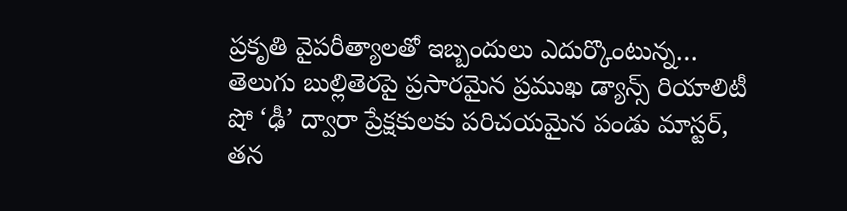ప్రకృతి వైపరీత్యాలతో ఇబ్బందులు ఎదుర్కొంటున్న…
తెలుగు బుల్లితెరపై ప్రసారమైన ప్రముఖ డ్యాన్స్ రియాలిటీ షో ‘ఢీ’ ద్వారా ప్రేక్షకులకు పరిచయమైన పండు మాస్టర్, తన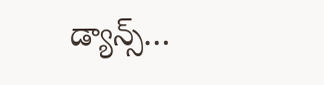డ్యాన్స్…